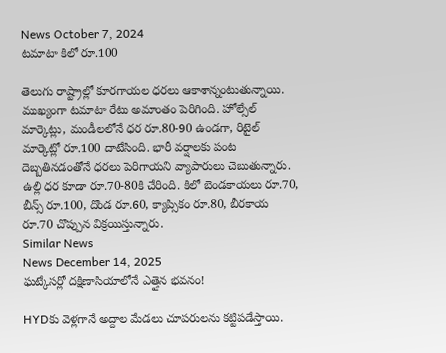News October 7, 2024
టమాటా కిలో రూ.100

తెలుగు రాష్ట్రాల్లో కూరగాయల ధరలు ఆకాశాన్నంటుతున్నాయి. ముఖ్యంగా టమాటా రేటు అమాంతం పెరిగింది. హోల్సేల్ మార్కెట్లు, మండీలలోనే ధర రూ.80-90 ఉండగా, రిటైల్ మార్కెట్లో రూ.100 దాటేసింది. భారీ వర్షాలకు పంట దెబ్బతినడంతోనే ధరలు పెరిగాయని వ్యాపారులు చెబుతున్నారు. ఉల్లి ధర కూడా రూ.70-80కి చేరింది. కిలో బెండకాయలు రూ.70, బీన్స్ రూ.100, దొండ రూ.60, క్యాప్సికం రూ.80, బీరకాయ రూ.70 చొప్పున విక్రయిస్తున్నారు.
Similar News
News December 14, 2025
ఘట్కేసర్లో దక్షిణాసియాలోనే ఎత్తైన భవనం!

HYDకు వెళ్లగానే అద్దాల మేడలు చూపరులను కట్టిపడేస్తాయి.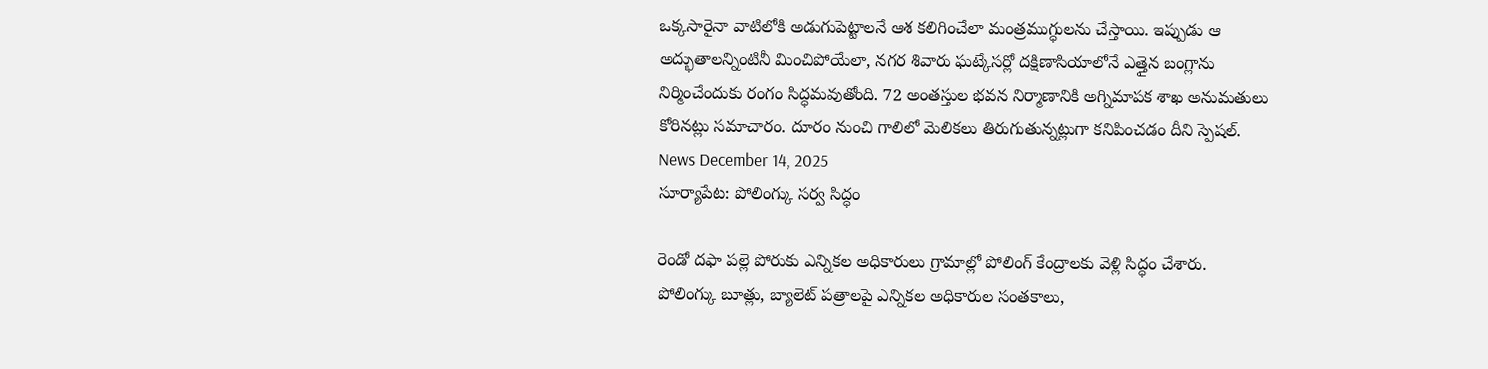ఒక్కసారైనా వాటిలోకి అడుగుపెట్టాలనే ఆశ కలిగించేలా మంత్రముగ్ధులను చేస్తాయి. ఇప్పుడు ఆ అద్భుతాలన్నింటినీ మించిపోయేలా, నగర శివారు ఘట్కేసర్లో దక్షిణాసియాలోనే ఎత్తైన బంగ్లాను నిర్మించేందుకు రంగం సిద్ధమవుతోంది. 72 అంతస్తుల భవన నిర్మాణానికి అగ్నిమాపక శాఖ అనుమతులు కోరినట్లు సమాచారం. దూరం నుంచి గాలిలో మెలికలు తిరుగుతున్నట్లుగా కనిపించడం దీని స్పెషల్.
News December 14, 2025
సూర్యాపేట: పోలింగ్కు సర్వ సిద్ధం

రెండో దఫా పల్లె పోరుకు ఎన్నికల అధికారులు గ్రామాల్లో పోలింగ్ కేంద్రాలకు వెళ్లి సిద్ధం చేశారు. పోలింగ్కు బూత్లు, బ్యాలెట్ పత్రాలపై ఎన్నికల అధికారుల సంతకాలు,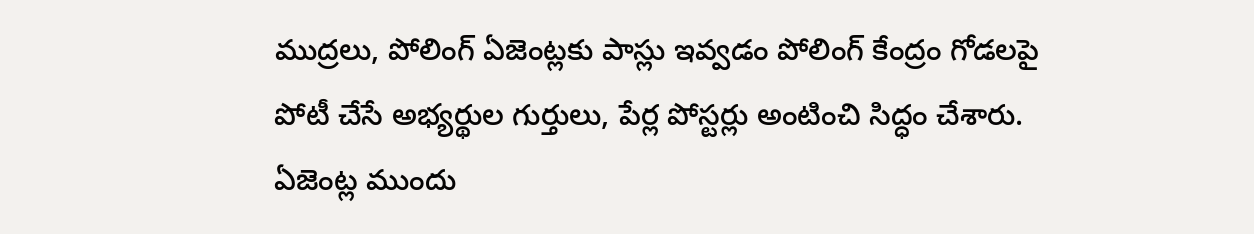ముద్రలు, పోలింగ్ ఏజెంట్లకు పాస్లు ఇవ్వడం పోలింగ్ కేంద్రం గోడలపై పోటీ చేసే అభ్యర్థుల గుర్తులు, పేర్ల పోస్టర్లు అంటించి సిద్ధం చేశారు. ఏజెంట్ల ముందు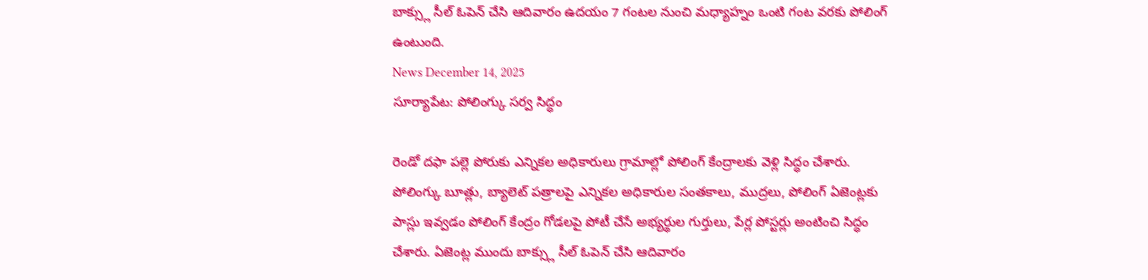బాక్స్లు సీల్ ఓపెన్ చేసి ఆదివారం ఉదయం 7 గంటల నుంచి మధ్యాహ్నం ఒంటి గంట వరకు పోలింగ్ ఉంటుంది.
News December 14, 2025
సూర్యాపేట: పోలింగ్కు సర్వ సిద్ధం

రెండో దఫా పల్లె పోరుకు ఎన్నికల అధికారులు గ్రామాల్లో పోలింగ్ కేంద్రాలకు వెళ్లి సిద్ధం చేశారు. పోలింగ్కు బూత్లు, బ్యాలెట్ పత్రాలపై ఎన్నికల అధికారుల సంతకాలు, ముద్రలు, పోలింగ్ ఏజెంట్లకు పాస్లు ఇవ్వడం పోలింగ్ కేంద్రం గోడలపై పోటీ చేసే అభ్యర్థుల గుర్తులు, పేర్ల పోస్టర్లు అంటించి సిద్ధం చేశారు. ఏజెంట్ల ముందు బాక్స్లు సీల్ ఓపెన్ చేసి ఆదివారం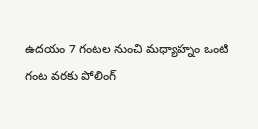ఉదయం 7 గంటల నుంచి మధ్యాహ్నం ఒంటి గంట వరకు పోలింగ్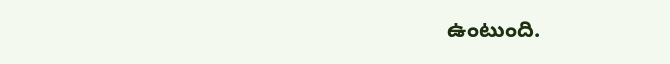ఉంటుంది.